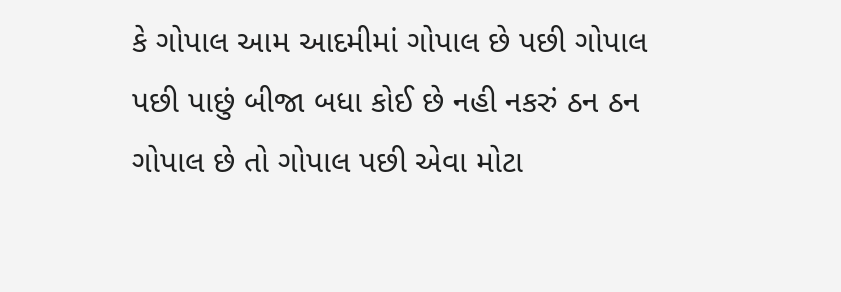કે ગોપાલ આમ આદમીમાં ગોપાલ છે પછી ગોપાલ પછી પાછું બીજા બધા કોઈ છે નહી નકરું ઠન ઠન ગોપાલ છે તો ગોપાલ પછી એવા મોટા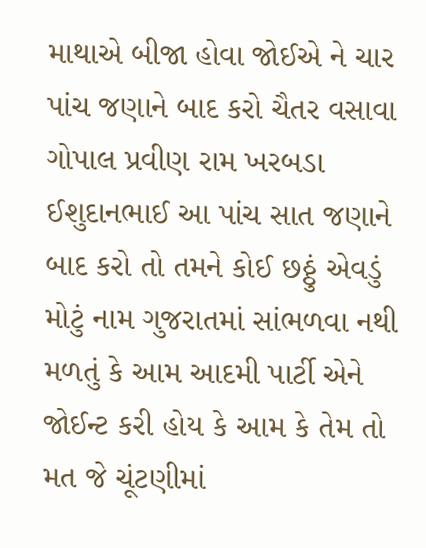માથાએ બીજા હોવા જોઈએ ને ચાર પાંચ જણાને બાદ કરો ચૈતર વસાવા ગોપાલ પ્રવીણ રામ ખરબડા ઈશુદાનભાઈ આ પાંચ સાત જણાને બાદ કરો તો તમને કોઈ છઠ્ઠું એવડું મોટું નામ ગુજરાતમાં સાંભળવા નથી મળતું કે આમ આદમી પાર્ટી એને જોઈન્ટ કરી હોય કે આમ કે તેમ તો મત જે ચૂંટણીમાં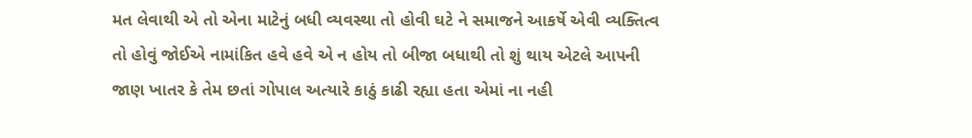મત લેવાથી એ તો એના માટેનું બધી વ્યવસ્થા તો હોવી ઘટે ને સમાજને આકર્ષે એવી વ્યક્તિત્વ તો હોવું જોઈએ નામાંકિત હવે હવે એ ન હોય તો બીજા બધાથી તો શું થાય એટલે આપની જાણ ખાતર કે તેમ છતાં ગોપાલ અત્યારે કાઠું કાઢી રહ્યા હતા એમાં ના નહી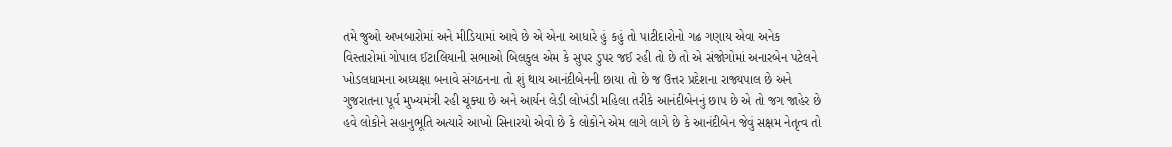તમે જુઓ અખબારોમાં અને મીડિયામાં આવે છે એ એના આધારે હું કહું તો પાટીદારોનો ગઢ ગણાય એવા અનેક વિસ્તારોમાં ગોપાલ ઈટાલિયાની સભાઓ બિલકુલ એમ કે સુપર ડુપર જઈ રહી તો છે તો એ સંજોગોમાં અનારબેન પટેલને ખોડલધામના અધ્યક્ષા બનાવે સંગઠનના તો શું થાય આનંદીબેનની છાયા તો છે જ ઉત્તર પ્રદેશના રાજ્યપાલ છે અને ગુજરાતના પૂર્વ મુખ્યમંત્રી રહી ચૂક્યા છે અને આર્યન લેડી લોખંડી મહિલા તરીકે આનંદીબેનનું છાપ છે એ તો જગ જાહેર છે હવે લોકોને સહાનુભૂતિ અત્યારે આખો સિનારયો એવો છે કે લોકોને એમ લાગે લાગે છે કે આનંદીબેન જેવું સક્ષમ નેતૃત્વ તો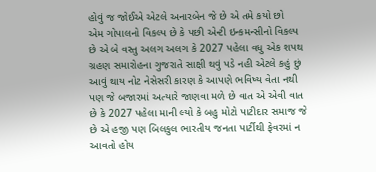હોવું જ જોઈએ એટલે અનારબેન જે છે એ તમે કયો છો
એમ ગોપાલનો વિકલ્પ છે કે પછી એન્ટી ઇન્કમન્સીનો વિકલ્પ છે એ બે વસ્તુ અલગ અલગ કે 2027 પહેલા વધુ એક શપથ ગ્રહણ સમારોહના ગુજરાતે સાક્ષી થવું પડે નહી એટલે કહું છું આવું થાય નોટ નેસેસરી કારણ કે આપણે ભવિષ્ય વેતા નથી પણ જે બજારમાં અત્યારે જાણવા મળે છે વાત એ એવી વાત છે કે 2027 પહેલા માની લ્યો કે બહુ મોટો પાટીદાર સમાજ જે છે એ હજી પણ બિલકુલ ભારતીય જનતા પાર્ટીથી ફેવરમાં ન આવતો હોય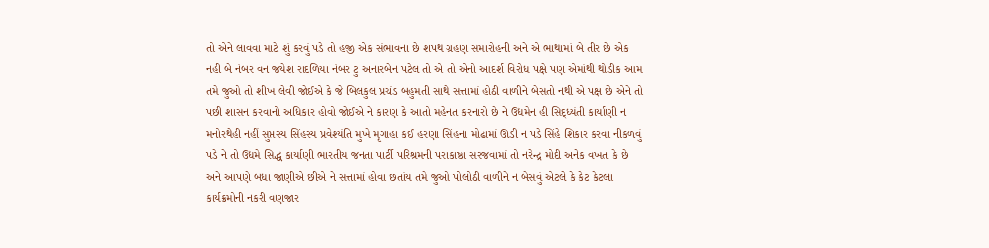તો એને લાવવા માટે શું કરવું પડે તો હજી એક સંભાવના છે શપથ ગ્રહણ સમારોહની અને એ ભાથામાં બે તીર છે એક નહી બે નંબર વન જયેશ રાદળિયા નંબર ટુ અનારબેન પટેલ તો એ તો એનો આદર્શ વિરોધ પક્ષે પણ એમાંથી થોડીક આમ તમે જુઓ તો શીખ લેવી જોઈએ કે જે બિલકુલ પ્રચંડ બહુમતી સાથે સત્તામાં હોઠી વાળીને બેસતો નથી એ પક્ષ છે એને તો પછી શાસન કરવાનો અધિકાર હોવો જોઈએ ને કારણ કે આતો મહેનત કરનારો છે ને ઉદ્યમેન હી સિદ્ધ્યંતી કાર્યાણી ન મનોરથેહી નહીં સુપ્તસ્ય સિંહસ્ય પ્રવેશ્યંતિ મુખે મૃગાહા કઈ હરણા સિંહના મોઢામાં ઊડી ન પડે સિંહે શિકાર કરવા નીકળવું પડે ને તો ઉદ્યમે સિદ્ધ કાર્યાણી ભારતીય જનતા પાર્ટી પરિશ્રમની પરાકાષ્ઠા સરજવામાં તો નરેન્દ્ર મોદી અનેક વખત કે છે અને આપણે બધા જાણીએ છીએ ને સત્તામાં હોવા છતાંય તમે જુઓ પોલોઠી વાળીને ન બેસવું એટલે કે કેટ કેટલા કાર્યક્રમોની નકરી વણજાર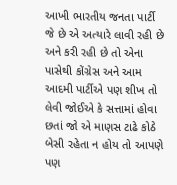આખી ભારતીય જનતા પાર્ટી જે છે એ અત્યારે લાવી રહી છે અને કરી રહી છે તો એના પાસેથી કોંગ્રેસ અને આમ આદમી પાર્ટીએ પણ શીખ તો લેવી જોઈએ કે સત્તામાં હોવા છતાં જો એ માણસ ટાઢે કોઠે બેસી રહેતા ન હોય તો આપણે પણ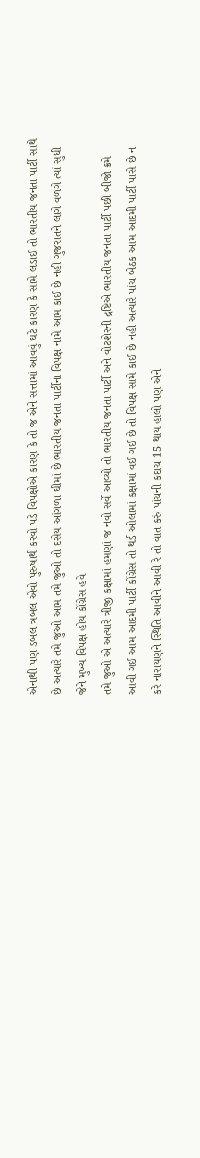એનાથી પણ ડબલ ત્રબલ એવો પુરુષાર્થ કરવો પડે વિપક્ષોએ કારણ કે તો જ એને સત્તામાં આવવું ઘટે કારણ કે સામે લડાઈ તો ભારતીય જનતા પાર્ટી સાથે છે અત્યારે તમે જુઓ આમ તમે જુઓ તો દસેય આંગળા ઘીમાં છે ભારતીય જનતા પાર્ટીના વિપક્ષ નામે આમ કાઈ છે નહી ગુજરાતને લાગે વળગે ત્યાં સુધી જેને મુખ્ય વિપક્ષ હોય કોંગ્રેસ હવે
તમે જુઓ એ અત્યારે ત્રીજી કક્ષામાં હમણાં જ નવો સર્વે આવ્યો તો ભારતીય જનતા પાર્ટી અને વોટશેરની દ્રષ્ટિએ ભારતીય જનતા પાર્ટી પછી બીજો ક્રમે આવી ગઈ આમ આદમી પાર્ટી કોંગ્રેસ તો થર્ડ ઓલામાં કક્ષામાં વઈ ગઈ છે તો વિપક્ષ સામે કાઈ છે નહી અત્યારે પાંચ બેઠક આમ આદમી પાર્ટી પાસે છે ન કરે નારાયણને સ્થિતિ આવીને આવી રે તો વાત કરું પાંચની કદાચ 15 થાય હાલો પણ એને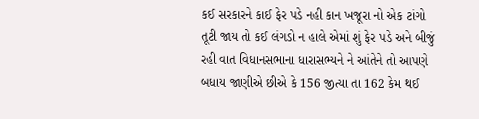કઈ સરકારને કાઈ ફેર પડે નહી કાન ખજૂરા નો એક ટાંગો તૂટી જાય તો કઈ લંગડો ન હાલે એમાં શું ફેર પડે અને બીજું રહી વાત વિધાનસભાના ધારાસભ્યને ને આંતેને તો આપણે બધાય જાણીએ છીએ કે 156 જીત્યા તા 162 કેમ થઈ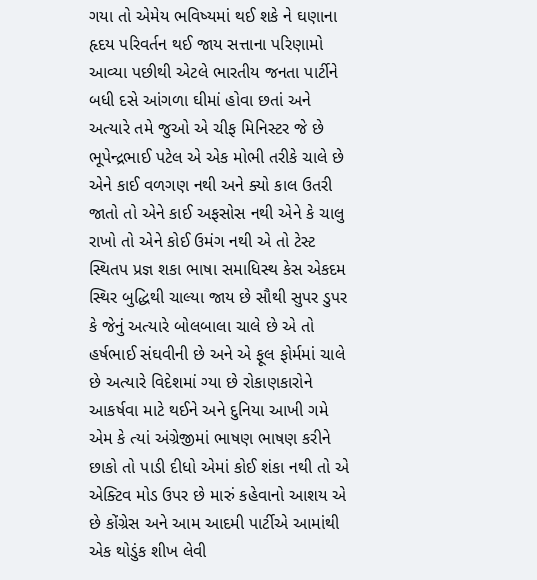ગયા તો એમેય ભવિષ્યમાં થઈ શકે ને ઘણાના હૃદય પરિવર્તન થઈ જાય સત્તાના પરિણામો આવ્યા પછીથી એટલે ભારતીય જનતા પાર્ટીને બધી દસે આંગળા ઘીમાં હોવા છતાં અને અત્યારે તમે જુઓ એ ચીફ મિનિસ્ટર જે છે ભૂપેન્દ્રભાઈ પટેલ એ એક મોભી તરીકે ચાલે છે એને કાઈ વળગણ નથી અને ક્યો કાલ ઉતરી જાતો તો એને કાઈ અફસોસ નથી એને કે ચાલુ રાખો તો એને કોઈ ઉમંગ નથી એ તો ટેસ્ટ સ્થિતપ પ્રજ્ઞ શકા ભાષા સમાધિસ્થ કેસ એકદમ સ્થિર બુદ્ધિથી ચાલ્યા જાય છે સૌથી સુપર ડુપર કે જેનું અત્યારે બોલબાલા ચાલે છે એ તો હર્ષભાઈ સંઘવીની છે અને એ ફૂલ ફોર્મમાં ચાલે છે અત્યારે વિદેશમાં ગ્યા છે રોકાણકારોને આકર્ષવા માટે થઈને અને દુનિયા આખી ગમે એમ કે ત્યાં અંગ્રેજીમાં ભાષણ ભાષણ કરીને છાકો તો પાડી દીધો એમાં કોઈ શંકા નથી તો એ એક્ટિવ મોડ ઉપર છે મારું કહેવાનો આશય એ છે કોંગ્રેસ અને આમ આદમી પાર્ટીએ આમાંથી એક થોડુંક શીખ લેવી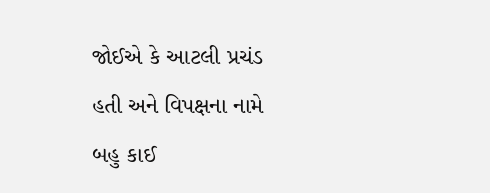જોઈએ કે આટલી પ્રચંડ હતી અને વિપક્ષના નામે બહુ કાઈ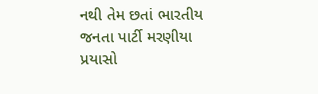નથી તેમ છતાં ભારતીય જનતા પાર્ટી મરણીયા પ્રયાસો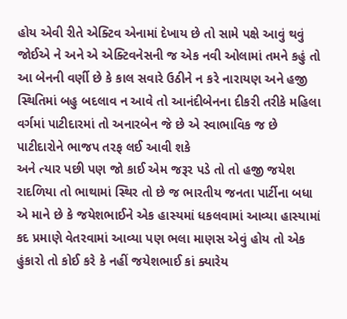હોય એવી રીતે એક્ટિવ એનામાં દેખાય છે તો સામે પક્ષે આવું થવું જોઈએ ને અને એ એક્ટિવનેસની જ એક નવી ઓલામાં તમને કહું તો આ બેનની વર્ણી છે કે કાલ સવારે ઉઠીને ન કરે નારાયણ અને હજી સ્થિતિમાં બહુ બદલાવ ન આવે તો આનંદીબેનના દીકરી તરીકે મહિલા વર્ગમાં પાટીદારમાં તો અનારબેન જે છે એ સ્વાભાવિક જ છે પાટીદારોને ભાજપ તરફ લઈ આવી શકે
અને ત્યાર પછી પણ જો કાઈ એમ જરૂર પડે તો તો હજી જયેશ રાદળિયા તો ભાથામાં સ્થિર તો છે જ ભારતીય જનતા પાર્ટીના બધા એ માને છે કે જયેશભાઈને એક હાસ્યમાં ધકલવામાં આવ્યા હાસ્યામાં કદ પ્રમાણે વેતરવામાં આવ્યા પણ ભલા માણસ એવું હોય તો એક હુંકારો તો કોઈ કરે કે નહીં જયેશભાઈ કાં ક્યારેય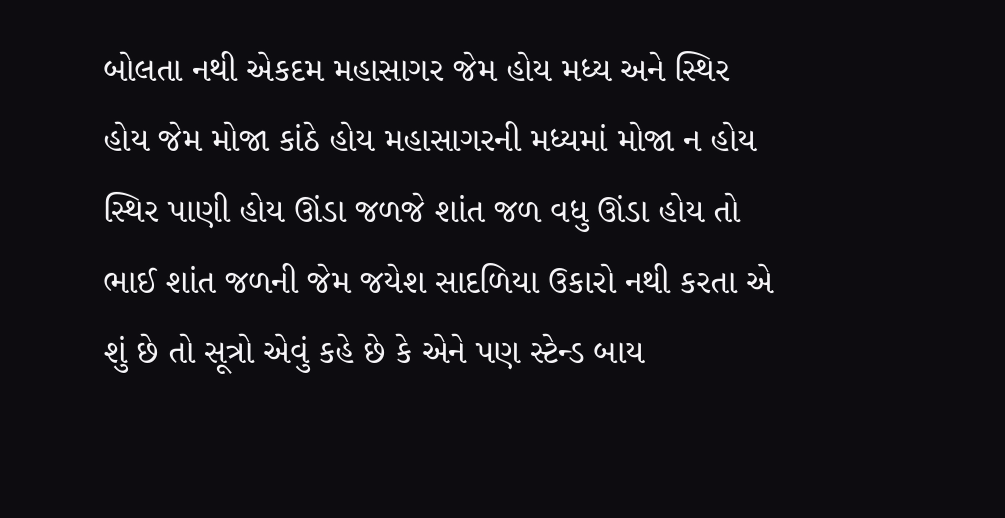બોલતા નથી એકદમ મહાસાગર જેમ હોય મધ્ય અને સ્થિર હોય જેમ મોજા કાંઠે હોય મહાસાગરની મધ્યમાં મોજા ન હોય સ્થિર પાણી હોય ઊંડા જળજે શાંત જળ વધુ ઊંડા હોય તો ભાઈ શાંત જળની જેમ જયેશ સાદળિયા ઉકારો નથી કરતા એ શું છે તો સૂત્રો એવું કહે છે કે એને પણ સ્ટેન્ડ બાય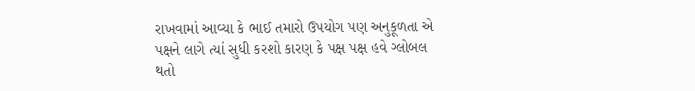રાખવામાં આવ્યા કે ભાઈ તમારો ઉપયોગ પણ અનુકૂળતા એ પક્ષને લાગે ત્યાં સુધી કરશો કારણ કે પક્ષ પક્ષ હવે ગ્લોબલ થતો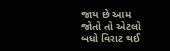જાય છે આમ જોતો તો એટલો બધો વિરાટ થઈ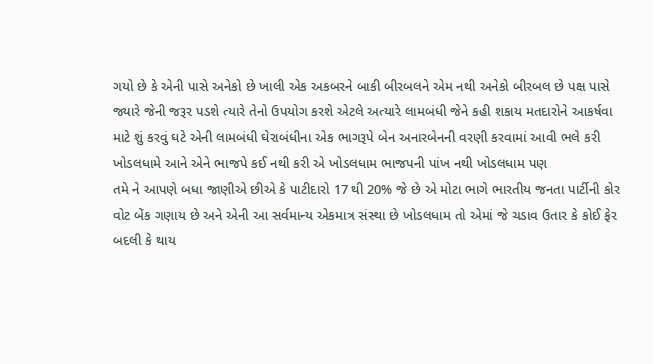ગયો છે કે એની પાસે અનેકો છે ખાલી એક અકબરને બાકી બીરબલને એમ નથી અનેકો બીરબલ છે પક્ષ પાસે જ્યારે જેની જરૂર પડશે ત્યારે તેનો ઉપયોગ કરશે એટલે અત્યારે લામબંધી જેને કહી શકાય મતદારોને આકર્ષવા માટે શું કરવું ઘટે એની લામબંધી ઘેરાબંધીના એક ભાગરૂપે બેન અનારબેનની વરણી કરવામાં આવી ભલે કરી ખોડલધામે આને એને ભાજપે કઈ નથી કરી એ ખોડલધામ ભાજપની પાંખ નથી ખોડલધામ પણ
તમે ને આપણે બધા જાણીએ છીએ કે પાટીદારો 17 થી 20% જે છે એ મોટા ભાગે ભારતીય જનતા પાર્ટીની કોર વોટ બેંક ગણાય છે અને એની આ સર્વમાન્ય એકમાત્ર સંસ્થા છે ખોડલધામ તો એમાં જે ચડાવ ઉતાર કે કોઈ ફેર બદલી કે થાય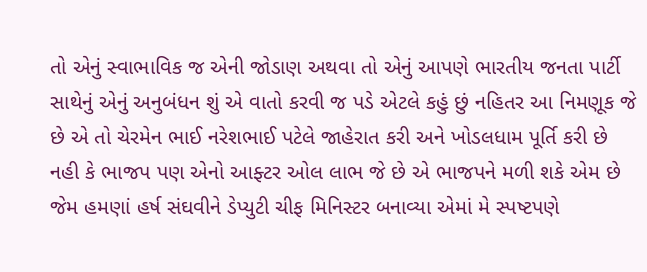તો એનું સ્વાભાવિક જ એની જોડાણ અથવા તો એનું આપણે ભારતીય જનતા પાર્ટી સાથેનું એનું અનુબંધન શું એ વાતો કરવી જ પડે એટલે કહું છું નહિતર આ નિમણૂક જે છે એ તો ચેરમેન ભાઈ નરેશભાઈ પટેલે જાહેરાત કરી અને ખોડલધામ પૂર્તિ કરી છે નહી કે ભાજપ પણ એનો આફ્ટર ઓલ લાભ જે છે એ ભાજપને મળી શકે એમ છે જેમ હમણાં હર્ષ સંઘવીને ડેપ્યુટી ચીફ મિનિસ્ટર બનાવ્યા એમાં મે સ્પષ્ટપણે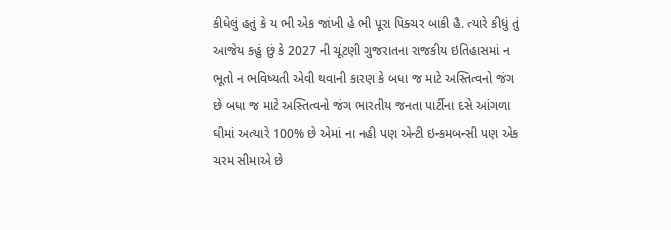કીધેલું હતું કે ય ભી એક જાંખી હે ભી પૂરા પિક્ચર બાકી હૈ. ત્યારે કીધું તું આજેય કહું છું કે 2027 ની ચૂંટણી ગુજરાતના રાજકીય ઇતિહાસમાં ન ભૂતો ન ભવિષ્યતી એવી થવાની કારણ કે બધા જ માટે અસ્તિત્વનો જંગ છે બધા જ માટે અસ્તિત્વનો જંગ ભારતીય જનતા પાર્ટીના દસે આંગળા ઘીમાં અત્યારે 100% છે એમાં ના નહી પણ એન્ટી ઇન્કમબન્સી પણ એક ચરમ સીમાએ છે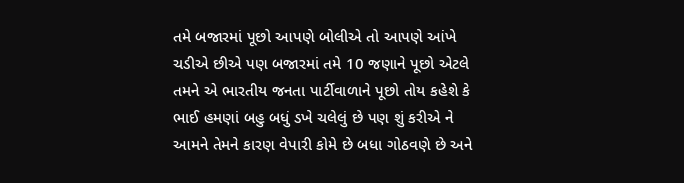તમે બજારમાં પૂછો આપણે બોલીએ તો આપણે આંખે ચડીએ છીએ પણ બજારમાં તમે 10 જણાને પૂછો એટલે તમને એ ભારતીય જનતા પાર્ટીવાળાને પૂછો તોય કહેશે કે ભાઈ હમણાં બહુ બધું ડખે ચલેલું છે પણ શું કરીએ ને આમને તેમને કારણ વેપારી કોમે છે બધા ગોઠવણે છે અને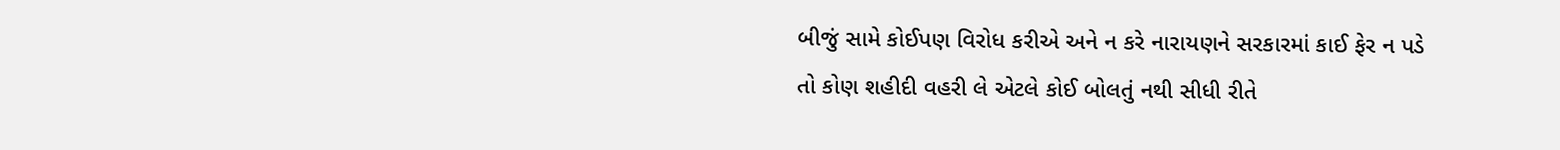બીજું સામે કોઈપણ વિરોધ કરીએ અને ન કરે નારાયણને સરકારમાં કાઈ ફેર ન પડે તો કોણ શહીદી વહરી લે એટલે કોઈ બોલતું નથી સીધી રીતે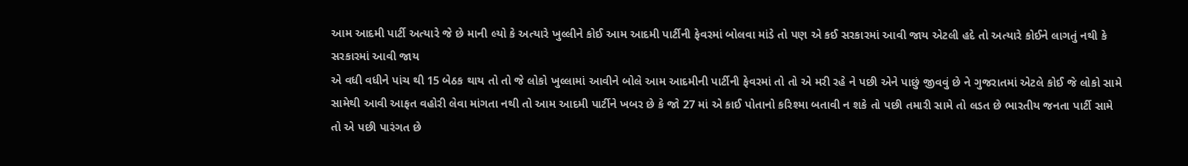આમ આદમી પાર્ટી અત્યારે જે છે માની લ્યો કે અત્યારે ખુલ્લીને કોઈ આમ આદમી પાર્ટીની ફેવરમાં બોલવા માંડે તો પણ એ કઈ સરકારમાં આવી જાય એટલી હદે તો અત્યારે કોઈને લાગતું નથી કે સરકારમાં આવી જાય
એ વધી વધીને પાંચ થી 15 બેઠક થાય તો તો જે લોકો ખુલ્લામાં આવીને બોલે આમ આદમીની પાર્ટીની ફેવરમાં તો તો એ મરી રહે ને પછી એને પાછું જીવવું છે ને ગુજરાતમાં એટલે કોઈ જે લોકો સામે સામેથી આવી આફત વહોરી લેવા માંગતા નથી તો આમ આદમી પાર્ટીને ખબર છે કે જો 27 માં એ કાઈ પોતાનો કરિશ્મા બતાવી ન શકે તો પછી તમારી સામે તો લડત છે ભારતીય જનતા પાર્ટી સામે તો એ પછી પારંગત છે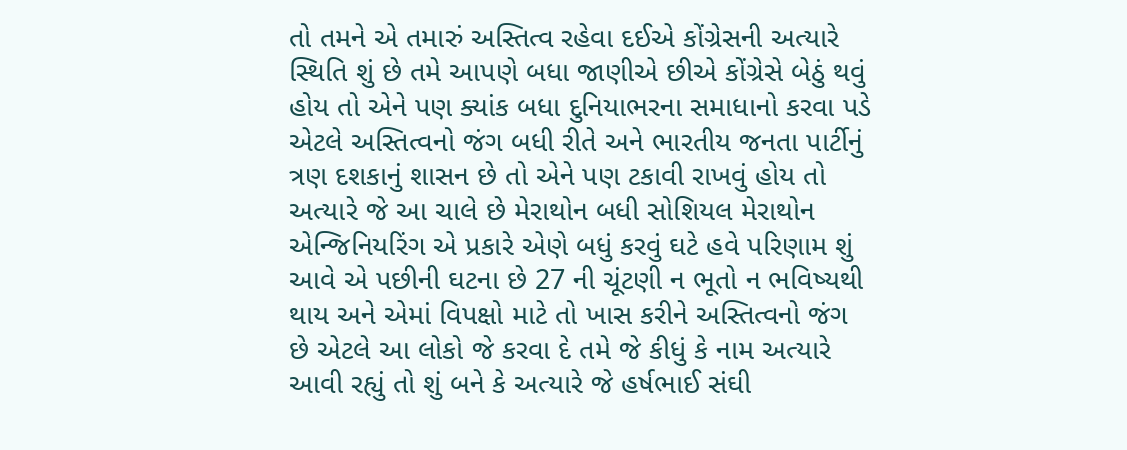તો તમને એ તમારું અસ્તિત્વ રહેવા દઈએ કોંગ્રેસની અત્યારે સ્થિતિ શું છે તમે આપણે બધા જાણીએ છીએ કોંગ્રેસે બેઠું થવું હોય તો એને પણ ક્યાંક બધા દુનિયાભરના સમાધાનો કરવા પડે એટલે અસ્તિત્વનો જંગ બધી રીતે અને ભારતીય જનતા પાર્ટીનું ત્રણ દશકાનું શાસન છે તો એને પણ ટકાવી રાખવું હોય તો અત્યારે જે આ ચાલે છે મેરાથોન બધી સોશિયલ મેરાથોન એન્જિનિયરિંગ એ પ્રકારે એણે બધું કરવું ઘટે હવે પરિણામ શું આવે એ પછીની ઘટના છે 27 ની ચૂંટણી ન ભૂતો ન ભવિષ્યથી થાય અને એમાં વિપક્ષો માટે તો ખાસ કરીને અસ્તિત્વનો જંગ છે એટલે આ લોકો જે કરવા દે તમે જે કીધું કે નામ અત્યારે આવી રહ્યું તો શું બને કે અત્યારે જે હર્ષભાઈ સંઘી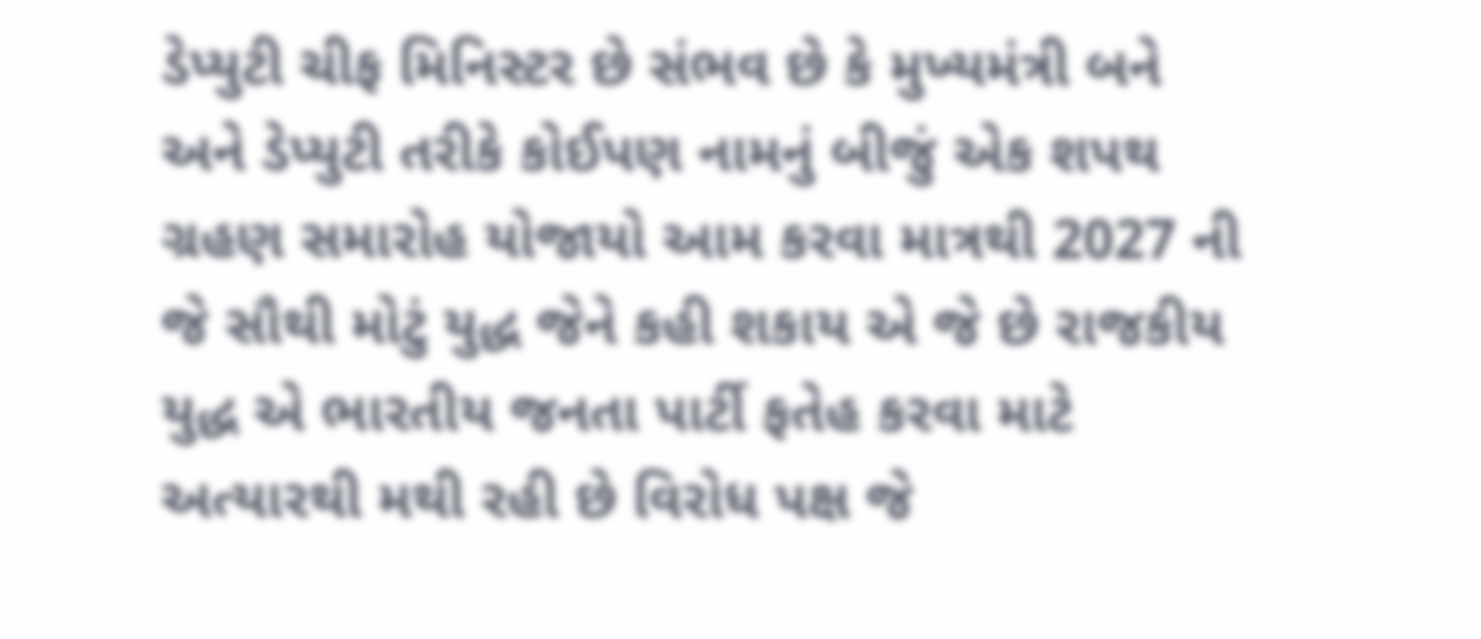ડેપ્યુટી ચીફ મિનિસ્ટર છે સંભવ છે કે મુખ્યમંત્રી બને અને ડેપ્યુટી તરીકે કોઈપણ નામનું બીજું એક શપથ ગ્રહણ સમારોહ યોજાયો આમ કરવા માત્રથી 2027 ની જે સૌથી મોટું યુદ્ધ જેને કહી શકાય એ જે છે રાજકીય યુદ્ધ એ ભારતીય જનતા પાર્ટી ફતેહ કરવા માટે અત્યારથી મથી રહી છે વિરોધ પક્ષ જે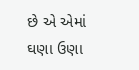છે એ એમાં ઘણા ઉણા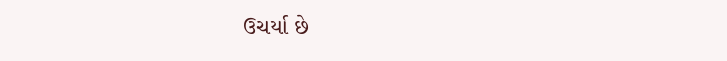ઉચર્યા છે